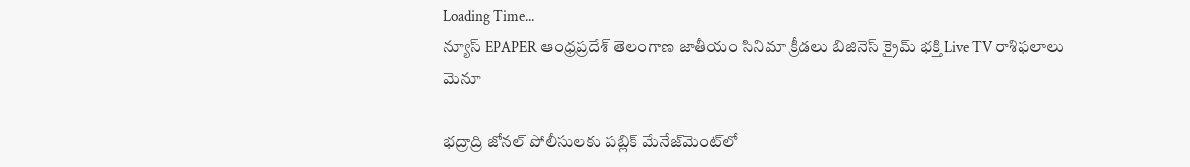Loading Time...
న్యూస్ EPAPER ఆంధ్రప్రదేశ్ తెలంగాణ జాతీయం సినిమా క్రీడలు బిజినెస్ క్రైమ్ భక్తి Live TV రాశిఫలాలు
మెనూ

భద్రాద్రి జోనల్ పోలీసులకు పబ్లిక్ మేనేజ్‌మెంట్‌లో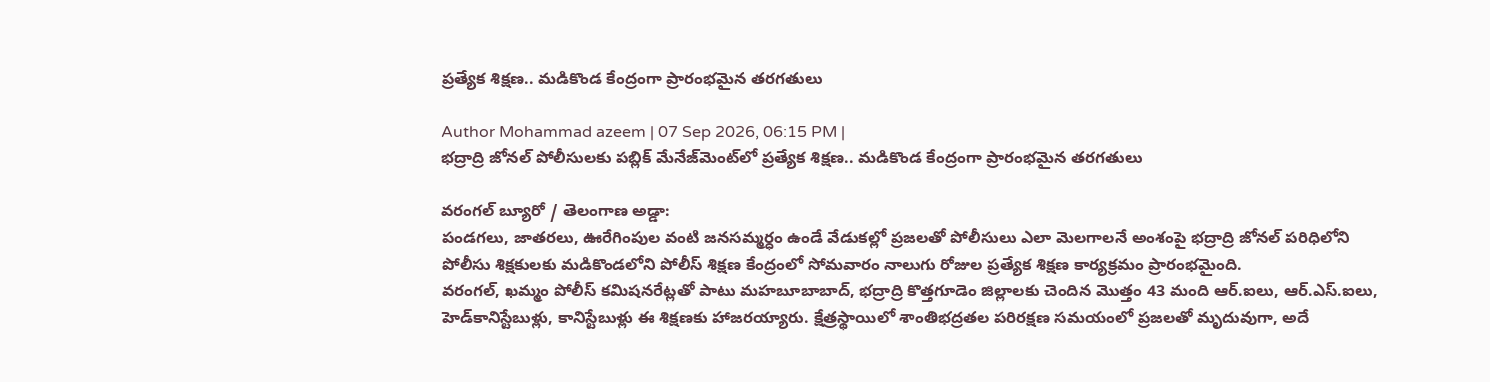ప్రత్యేక శిక్షణ.. మడికొండ కేంద్రంగా ప్రారంభమైన తరగతులు

Author Mohammad azeem | 07 Sep 2026, 06:15 PM |
భద్రాద్రి జోనల్ పోలీసులకు పబ్లిక్ మేనేజ్‌మెంట్‌లో ప్రత్యేక శిక్షణ.. మడికొండ కేంద్రంగా ప్రారంభమైన తరగతులు

వరంగల్ బ్యూరో / తెలంగాణ అడ్డా:
పండగలు, జాతరలు, ఊరేగింపుల వంటి జనసమ్మర్ధం ఉండే వేడుకల్లో ప్రజలతో పోలీసులు ఎలా మెలగాలనే అంశంపై భద్రాద్రి జోనల్ పరిధిలోని పోలీసు శిక్షకులకు మడికొండలోని పోలీస్ శిక్షణ కేంద్రంలో సోమవారం నాలుగు రోజుల ప్రత్యేక శిక్షణ కార్యక్రమం ప్రారంభమైంది.
వరంగల్, ఖమ్మం పోలీస్ కమిషనరేట్లతో పాటు మహబూబాబాద్, భద్రాద్రి కొత్తగూడెం జిల్లాలకు చెందిన మొత్తం 43 మంది ఆర్.ఐలు, ఆర్.ఎస్.ఐలు, హెడ్‌కానిస్టేబుళ్లు, కానిస్టేబుళ్లు ఈ శిక్షణకు హాజరయ్యారు. క్షేత్రస్థాయిలో శాంతిభద్రతల పరిరక్షణ సమయంలో ప్రజలతో మృదువుగా, అదే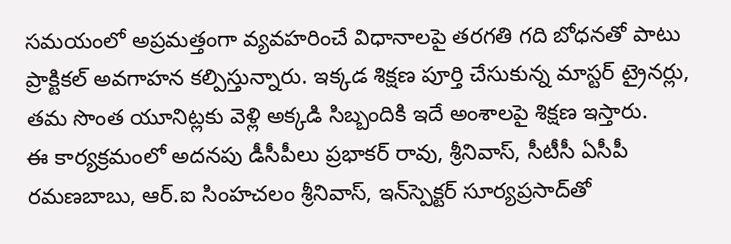సమయంలో అప్రమత్తంగా వ్యవహరించే విధానాలపై తరగతి గది బోధనతో పాటు ప్రాక్టికల్ అవగాహన కల్పిస్తున్నారు. ఇక్కడ శిక్షణ పూర్తి చేసుకున్న మాస్టర్ ట్రైనర్లు, తమ సొంత యూనిట్లకు వెళ్లి అక్కడి సిబ్బందికి ఇదే అంశాలపై శిక్షణ ఇస్తారు.
ఈ కార్యక్రమంలో అదనపు డీసీపీలు ప్రభాకర్ రావు, శ్రీనివాస్, సీటీసీ ఏసీపీ రమణబాబు, ఆర్.ఐ సింహచలం శ్రీనివాస్, ఇన్‌స్పెక్టర్ సూర్యప్రసాద్‌తో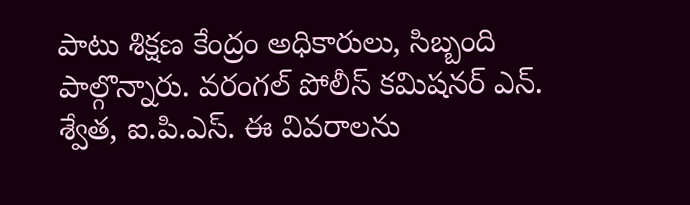పాటు శిక్షణ కేంద్రం అధికారులు, సిబ్బంది పాల్గొన్నారు. వరంగల్ పోలీస్ కమిషనర్ ఎన్. శ్వేత, ఐ.పి.ఎస్. ఈ వివరాలను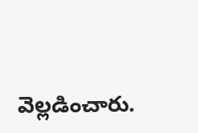వెల్లడించారు.